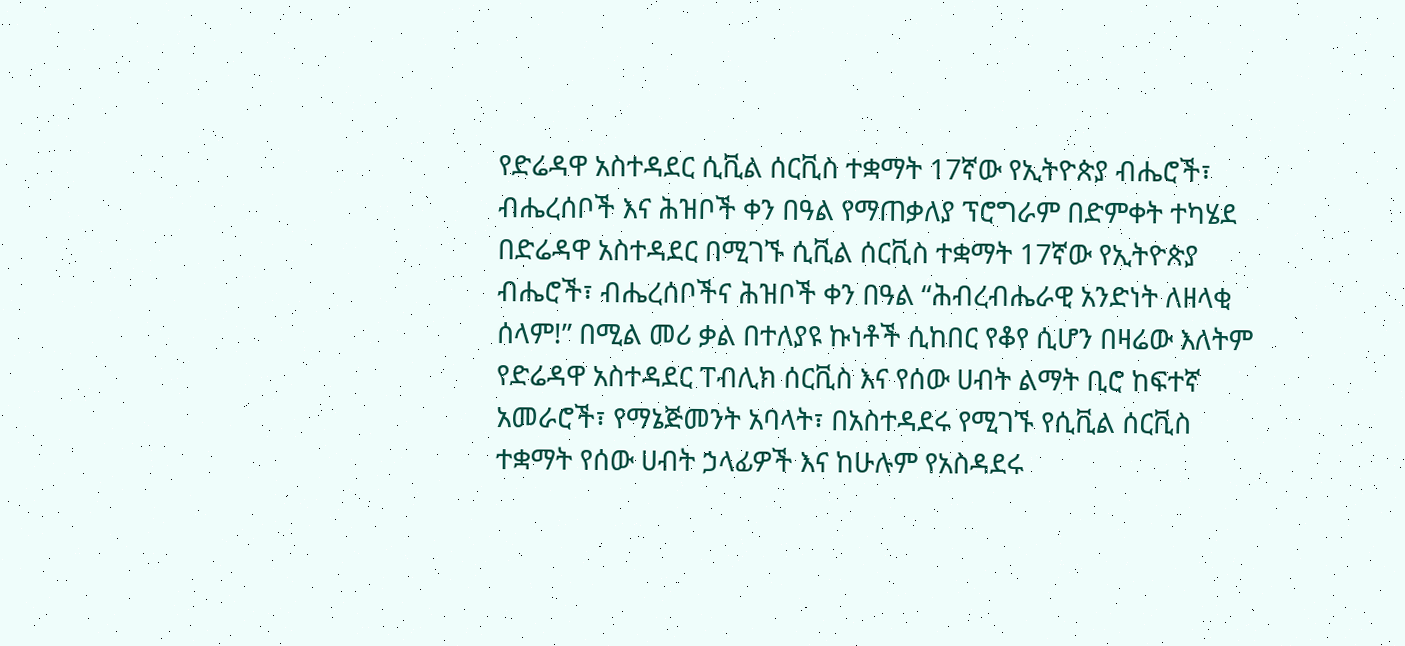የድሬዳዋ አስተዳደር ሲቪል ሰርቪስ ተቋማት 17ኛው የኢትዮጵያ ብሔሮች፣ ብሔረሰቦች እና ሕዝቦች ቀን በዓል የማጠቃለያ ፕሮግራም በድምቀት ተካሄደ
በድሬዳዋ አስተዳደር በሚገኙ ሲቪል ሰርቪስ ተቋማት 17ኛው የኢትዮጵያ ብሔሮች፣ ብሔረሰቦችና ሕዝቦች ቀን በዓል “ሕብረብሔራዊ አንድነት ለዘላቂ ሰላም!” በሚል መሪ ቃል በተለያዩ ኩነቶች ሲከበር የቆየ ሲሆን በዛሬው እለትም የድሬዳዋ አስተዳደር ፐብሊክ ሰርቪስ እና የሰው ሀብት ልማት ቢሮ ከፍተኛ አመራሮች፣ የማኔጅመንት አባላት፣ በአስተዳደሩ የሚገኙ የሲቪል ሰርቪስ ተቋማት የሰው ሀብት ኃላፊዎች እና ከሁሉም የአስዳደሩ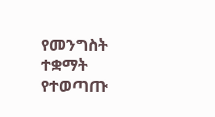የመንግስት ተቋማት የተወጣጡ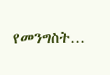የመንግስት…